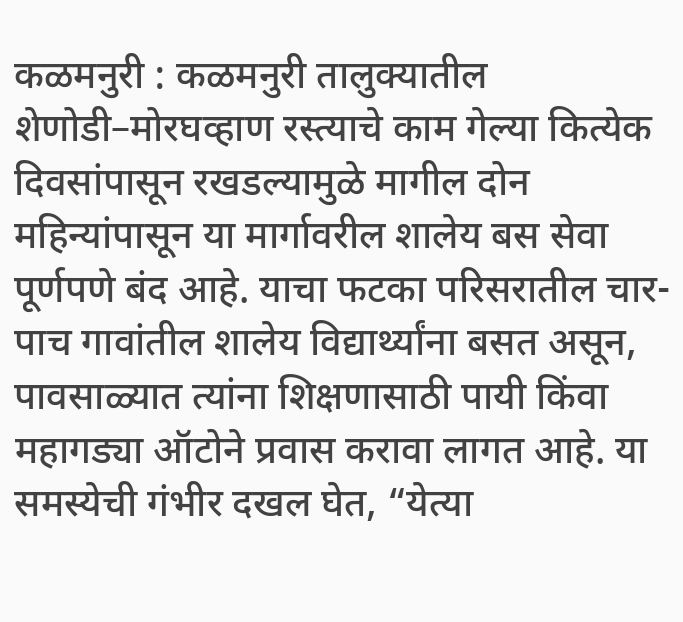कळमनुरी : कळमनुरी तालुक्यातील शेणोडी–मोरघव्हाण रस्त्याचे काम गेल्या कित्येक दिवसांपासून रखडल्यामुळे मागील दोन महिन्यांपासून या मार्गावरील शालेय बस सेवा पूर्णपणे बंद आहे. याचा फटका परिसरातील चार-पाच गावांतील शालेय विद्यार्थ्यांना बसत असून, पावसाळ्यात त्यांना शिक्षणासाठी पायी किंवा महागड्या ऑटोने प्रवास करावा लागत आहे. या समस्येची गंभीर दखल घेत, “येत्या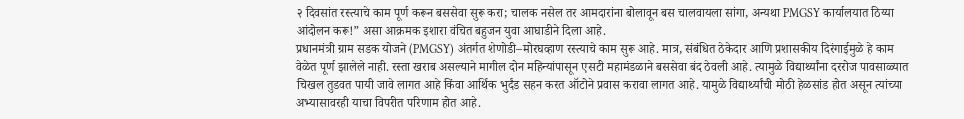२ दिवसांत रस्त्याचे काम पूर्ण करून बससेवा सुरू करा; चालक नसेल तर आमदारांना बोलावून बस चालवायला सांगा, अन्यथा PMGSY कार्यालयात ठिय्या आंदोलन करू!” असा आक्रमक इशारा वंचित बहुजन युवा आघाडीने दिला आहे.
प्रधानमंत्री ग्राम सडक योजने (PMGSY) अंतर्गत शेणोडी–मोरघव्हाण रस्त्याचे काम सुरू आहे. मात्र, संबंधित ठेकेदार आणि प्रशासकीय दिरंगाईमुळे हे काम वेळेत पूर्ण झालेले नाही. रस्ता खराब असल्याने मागील दोन महिन्यांपासून एसटी महामंडळाने बससेवा बंद ठेवली आहे. त्यामुळे विद्यार्थ्यांना दररोज पावसाळ्यात चिखल तुडवत पायी जावे लागत आहे किंवा आर्थिक भुर्दंड सहन करत ऑटोने प्रवास करावा लागत आहे. यामुळे विद्यार्थ्यांची मोठी हेळसांड होत असून त्यांच्या अभ्यासावरही याचा विपरीत परिणाम होत आहे.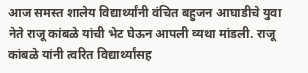आज समस्त शालेय विद्यार्थ्यांनी वंचित बहुजन आघाडीचे युवा नेते राजू कांबळे यांची भेट घेऊन आपली व्यथा मांडली. राजू कांबळे यांनी त्वरित विद्यार्थ्यांसह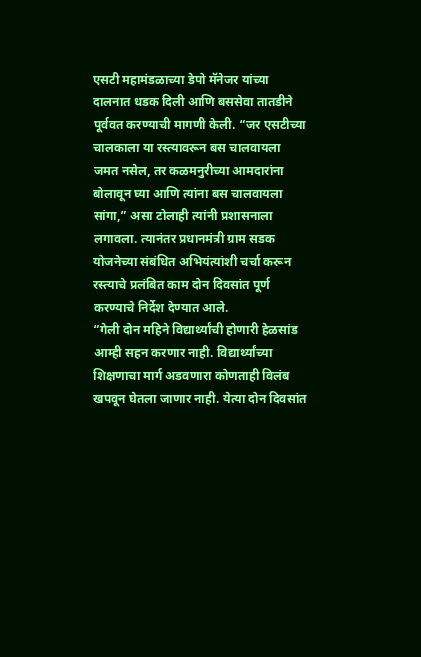एसटी महामंडळाच्या डेपो मॅनेजर यांच्या दालनात धडक दिली आणि बससेवा तातडीने पूर्ववत करण्याची मागणी केली. “जर एसटीच्या चालकाला या रस्त्यावरून बस चालवायला जमत नसेल, तर कळमनुरीच्या आमदारांना बोलावून घ्या आणि त्यांना बस चालवायला सांगा,” असा टोलाही त्यांनी प्रशासनाला लगावला. त्यानंतर प्रधानमंत्री ग्राम सडक योजनेच्या संबंधित अभियंत्यांशी चर्चा करून रस्त्याचे प्रलंबित काम दोन दिवसांत पूर्ण करण्याचे निर्देश देण्यात आले.
“गेली दोन महिने विद्यार्थ्यांची होणारी हेळसांड आम्ही सहन करणार नाही. विद्यार्थ्यांच्या शिक्षणाचा मार्ग अडवणारा कोणताही विलंब खपवून घेतला जाणार नाही. येत्या दोन दिवसांत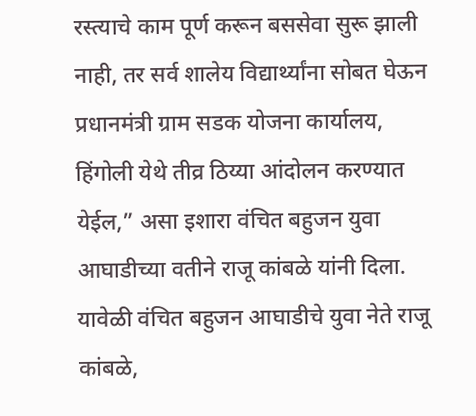रस्त्याचे काम पूर्ण करून बससेवा सुरू झाली नाही, तर सर्व शालेय विद्यार्थ्यांना सोबत घेऊन प्रधानमंत्री ग्राम सडक योजना कार्यालय, हिंगोली येथे तीव्र ठिय्या आंदोलन करण्यात येईल,” असा इशारा वंचित बहुजन युवा आघाडीच्या वतीने राजू कांबळे यांनी दिला.
यावेळी वंचित बहुजन आघाडीचे युवा नेते राजू कांबळे,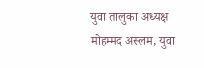युवा तालुका अध्यक्ष मोहम्मद अस्लम, युवा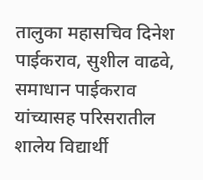तालुका महासचिव दिनेश पाईकराव, सुशील वाढवे, समाधान पाईकराव यांच्यासह परिसरातील शालेय विद्यार्थी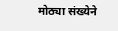मोठ्या संख्येने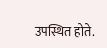उपस्थित होते.